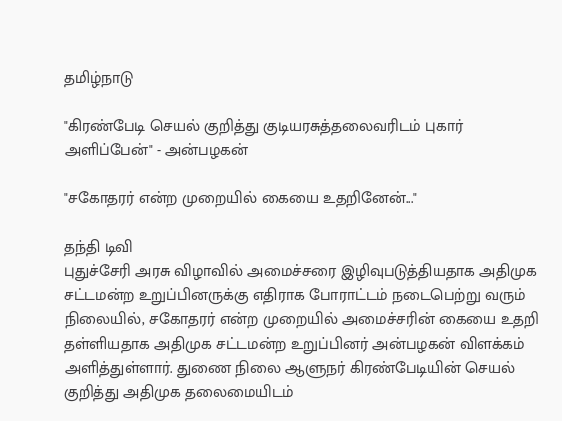தமிழ்நாடு

"கிரண்பேடி செயல் குறித்து குடியரசுத்தலைவரிடம் புகார் அளிப்பேன்" - அன்பழகன்

"சகோதரர் என்ற முறையில் கையை உதறினேன்..."

தந்தி டிவி
புதுச்சேரி அரசு விழாவில் அமைச்சரை இழிவுபடுத்தியதாக அதிமுக சட்டமன்ற உறுப்பினருக்கு எதிராக போராட்டம் நடைபெற்று வரும் நிலையில், சகோதரர் என்ற முறையில் அமைச்சரின் கையை உதறி தள்ளியதாக அதிமுக சட்டமன்ற உறுப்பினர் அன்பழகன் விளக்கம் அளித்துள்ளார். துணை நிலை ஆளுநர் கிரண்பேடியின் செயல் குறித்து அதிமுக தலைமையிடம்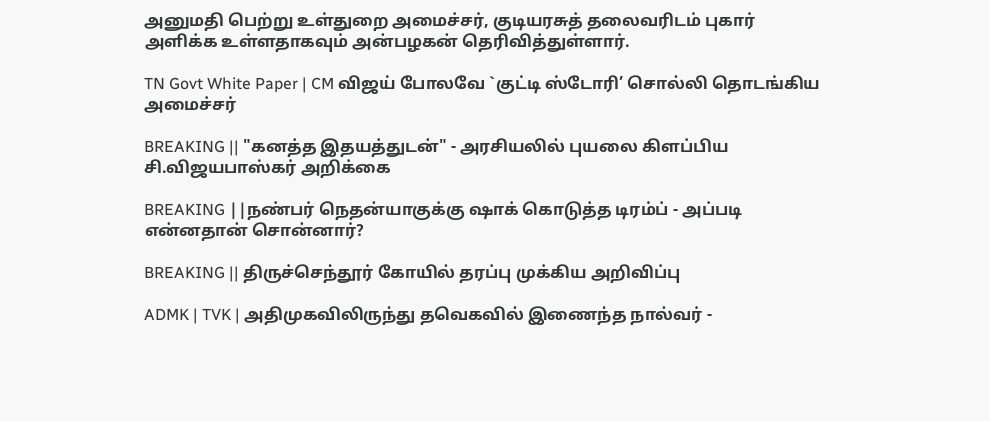அனுமதி பெற்று உள்துறை அமைச்சர், குடியரசுத் தலைவரிடம் புகார் அளிக்க உள்ளதாகவும் அன்பழகன் தெரிவித்துள்ளார்.

TN Govt White Paper | CM விஜய் போலவே `குட்டி ஸ்டோரி’ சொல்லி தொடங்கிய அமைச்சர்

BREAKING || "கனத்த இதயத்துடன்" - அரசியலில் புயலை கிளப்பிய சி.விஜயபாஸ்கர் அறிக்கை

BREAKING ||நண்பர் நெதன்யாகுக்கு ஷாக் கொடுத்த டிரம்ப் - அப்படி என்னதான் சொன்னார்?

BREAKING || திருச்செந்தூர் கோயில் தரப்பு முக்கிய அறிவிப்பு

ADMK | TVK | அதிமுகவிலிருந்து தவெகவில் இணைந்த நால்வர் -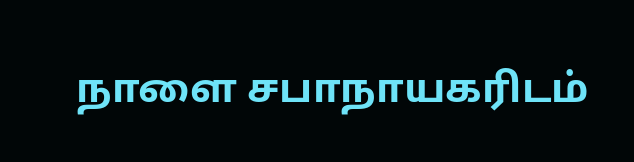நாளை சபாநாயகரிடம்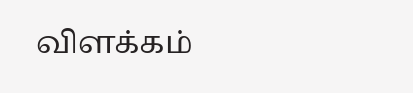விளக்கம்